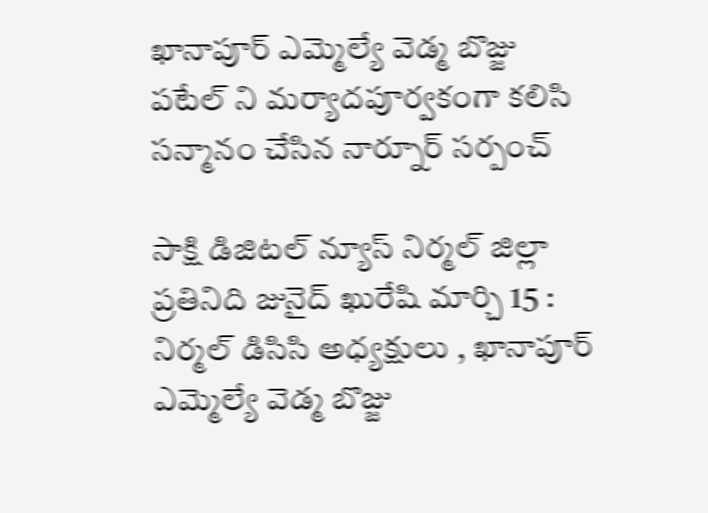ఖానాపూర్ ఎమ్మెల్యే వెడ్మ బొజ్జు పటేల్ ని మర్యాదపూర్వకంగా కలిసి సన్మానం చేసిన నార్నూర్ సర్పంచ్

సాక్షి డిజిటల్ న్యూస్ నిర్మల్ జిల్లా ప్రతినిది జునైద్ ఖురేషి మార్చి 15 : నిర్మల్ డిసిసి అధ్యక్షులు , ఖానాపూర్ ఎమ్మెల్యే వెడ్మ బొజ్జు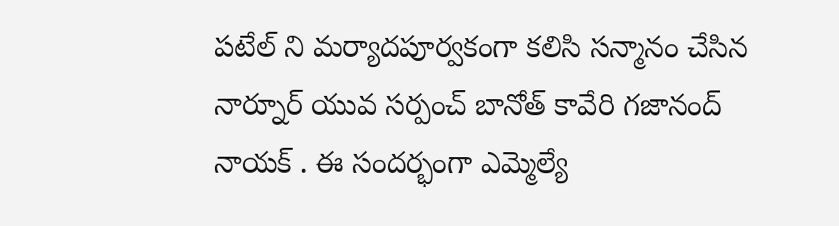పటేల్ ని మర్యాదపూర్వకంగా కలిసి సన్మానం చేసిన నార్నూర్ యువ సర్పంచ్ బానోత్ కావేరి గజానంద్ నాయక్ . ఈ సందర్భంగా ఎమ్మెల్యే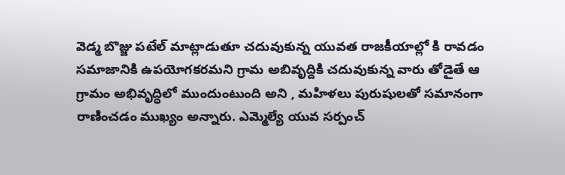వెడ్మ బొజ్జు పటేల్ మాట్లాడుతూ చదువుకున్న యువత రాజకీయాల్లో కి రావడం సమాజానికి ఉపయోగకరమని గ్రామ అబివృద్దికి చదువుకున్న వారు తోడైతే ఆ గ్రామం అభివృద్ధిలో ముందుంటుంది అని , మహిళలు పురుషులతో సమానంగా రాణించడం ముఖ్యం అన్నారు. ఎమ్మెల్యే యువ సర్పంచ్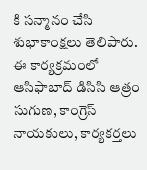కి సన్మానం చేసి శుభాకాంక్షలు తెలిపారు. ఈ కార్యక్రమంలో ఆసిఫాబాద్ డిసిసి ఆత్రం సుగుణ, కాంగ్రెస్ నాయకులు, కార్యకర్తలు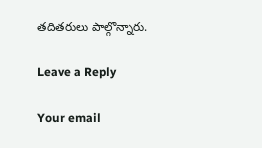తదితరులు పాల్గొన్నారు.

Leave a Reply

Your email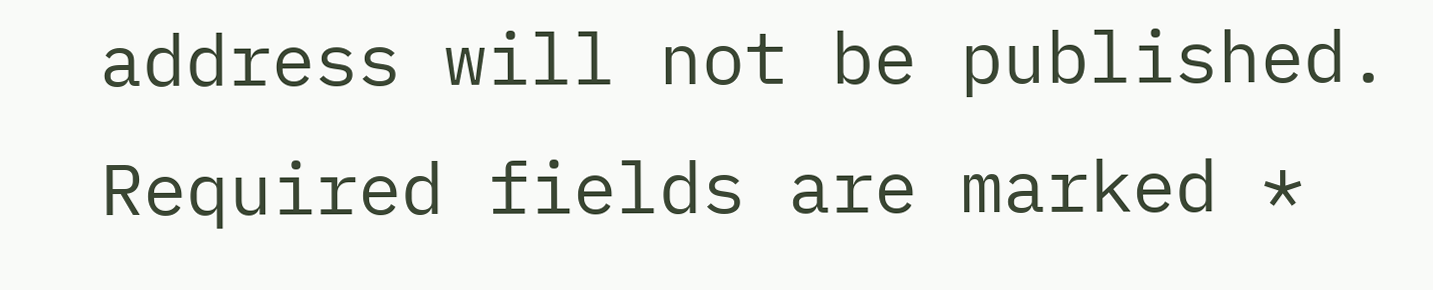address will not be published. Required fields are marked *